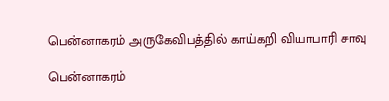பென்னாகரம் அருகேவிபத்தில் காய்கறி வியாபாரி சாவு

பென்னாகரம்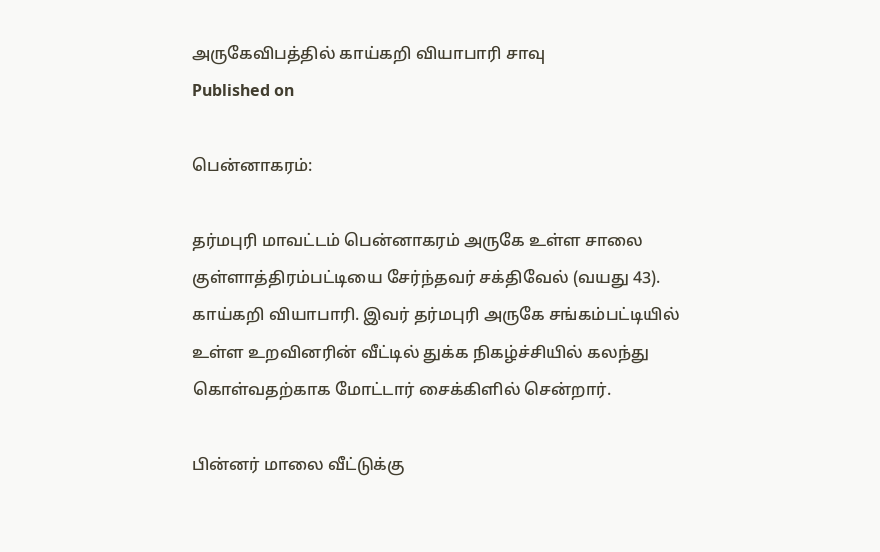அருகேவிபத்தில் காய்கறி வியாபாரி சாவு
Published on

பென்னாகரம்:

தர்மபுரி மாவட்டம் பென்னாகரம் அருகே உள்ள சாலை குள்ளாத்திரம்பட்டியை சேர்ந்தவர் சக்திவேல் (வயது 43). காய்கறி வியாபாரி. இவர் தர்மபுரி அருகே சங்கம்பட்டியில் உள்ள உறவினரின் வீட்டில் துக்க நிகழ்ச்சியில் கலந்து கொள்வதற்காக மோட்டார் சைக்கிளில் சென்றார்.

பின்னர் மாலை வீட்டுக்கு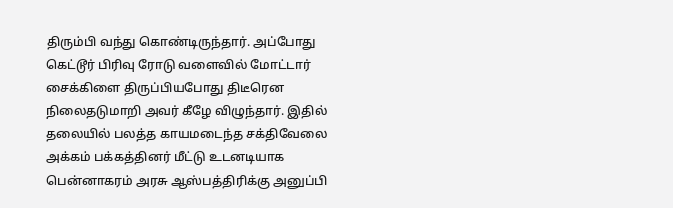திரும்பி வந்து கொண்டிருந்தார். அப்போது கெட்டூர் பிரிவு ரோடு வளைவில் மோட்டார் சைக்கிளை திருப்பியபோது திடீரென நிலைதடுமாறி அவர் கீழே விழுந்தார். இதில் தலையில் பலத்த காயமடைந்த சக்திவேலை அக்கம் பக்கத்தினர் மீட்டு உடனடியாக பென்னாகரம் அரசு ஆஸ்பத்திரிக்கு அனுப்பி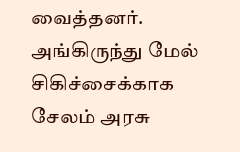வைத்தனர். அங்கிருந்து மேல் சிகிச்சைக்காக சேலம் அரசு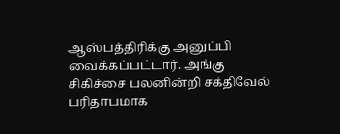ஆஸ்பத்திரிக்கு அனுப்பி வைக்கப்பட்டார். அங்கு சிகிச்சை பலனின்றி சக்திவேல் பரிதாபமாக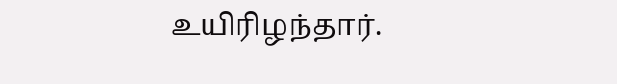உயிரிழந்தார்.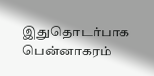இதுதொடர்பாக பென்னாகரம்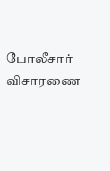போலீசார் விசாரணை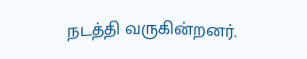நடத்தி வருகின்றனர்.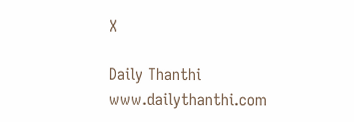X

Daily Thanthi
www.dailythanthi.com